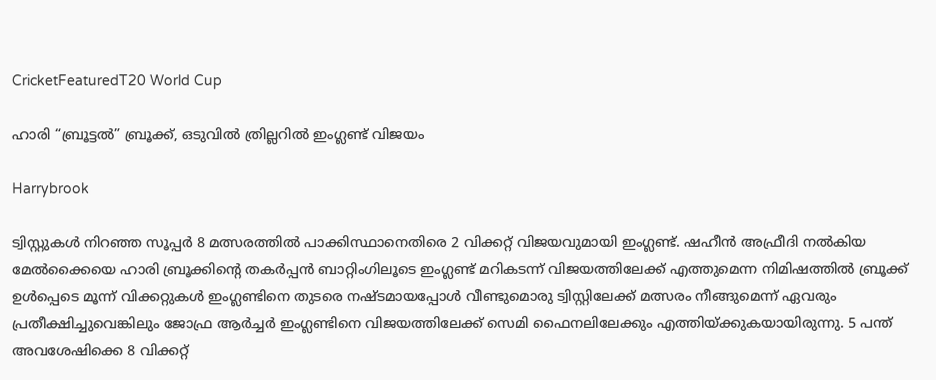CricketFeaturedT20 World Cup

ഹാരി “ബ്രൂട്ടൽ” ബ്രൂക്ക്, ഒടുവിൽ ത്രില്ലറിൽ ഇംഗ്ലണ്ട് വിജയം

Harrybrook

ട്വിസ്റ്റുകള്‍ നിറഞ്ഞ സൂപ്പര്‍ 8 മത്സരത്തിൽ പാക്കിസ്ഥാനെതിരെ 2 വിക്കറ്റ് വിജയവുമായി ഇംഗ്ലണ്ട്. ഷഹീന്‍ അഫ്രീദി നൽകിയ മേൽക്കൈയെ ഹാരി ബ്രൂക്കിന്റെ തകര്‍പ്പന്‍ ബാറ്റിംഗിലൂടെ ഇംഗ്ലണ്ട് മറികടന്ന് വിജയത്തിലേക്ക് എത്തുമെന്ന നിമിഷത്തിൽ ബ്രൂക്ക് ഉള്‍പ്പെടെ മൂന്ന് വിക്കറ്റുകള്‍ ഇംഗ്ലണ്ടിനെ തുടരെ നഷ്ടമായപ്പോള്‍ വീണ്ടുമൊരു ട്വിസ്റ്റിലേക്ക് മത്സരം നീങ്ങുമെന്ന് ഏവരും പ്രതീക്ഷിച്ചുവെങ്കിലും ജോഫ്ര ആര്‍ച്ചര്‍ ഇംഗ്ലണ്ടിനെ വിജയത്തിലേക്ക് സെമി ഫൈനലിലേക്കും എത്തിയ്ക്കുകയായിരുന്നു. 5 പന്ത് അവശേഷിക്കെ 8 വിക്കറ്റ്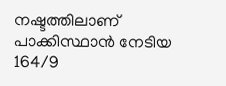നഷ്ടത്തിലാണ് പാക്കിസ്ഥാന്‍ നേടിയ 164/9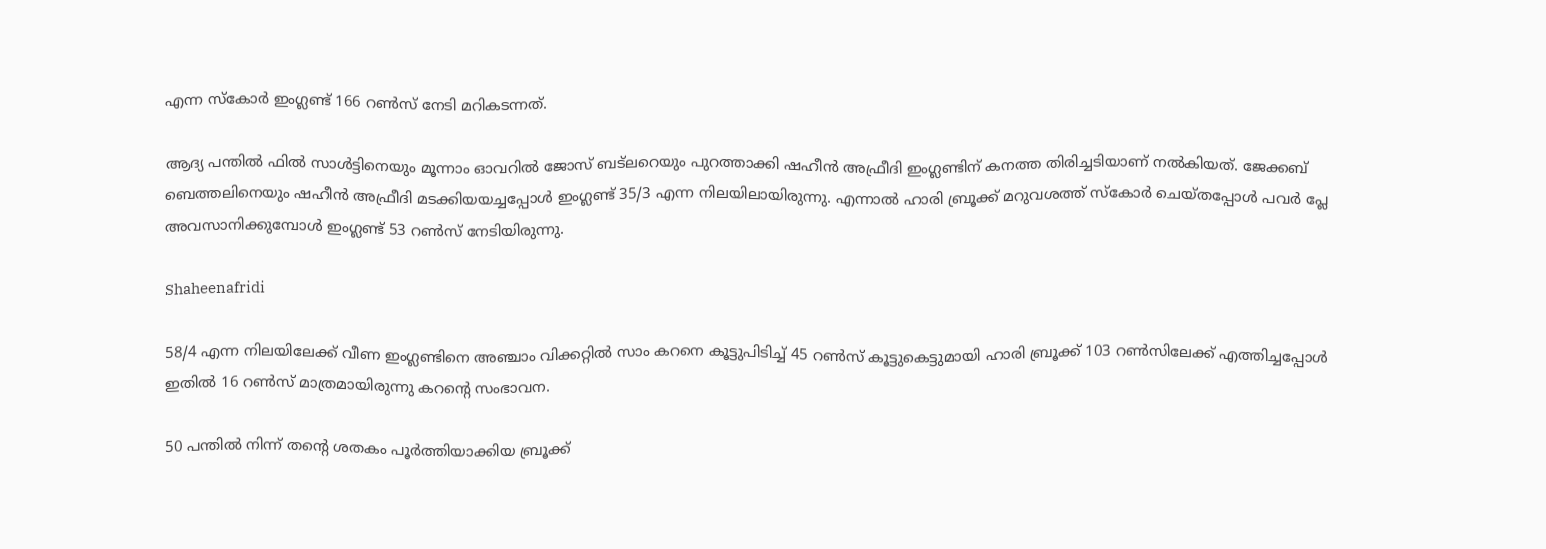എന്ന സ്കോര്‍ ഇംഗ്ലണ്ട് 166 റൺസ് നേടി മറികടന്നത്.

ആദ്യ പന്തിൽ ഫിൽ സാള്‍ട്ടിനെയും മൂന്നാം ഓവറിൽ ജോസ് ബട്‍ലറെയും പുറത്താക്കി ഷഹീന്‍ അഫ്രീദി ഇംഗ്ലണ്ടിന് കനത്ത തിരിച്ചടിയാണ് നൽകിയത്. ജേക്കബ് ബെത്തലിനെയും ഷഹീന്‍ അഫ്രീദി മടക്കിയയച്ചപ്പോള്‍ ഇംഗ്ലണ്ട് 35/3 എന്ന നിലയിലായിരുന്നു. എന്നാൽ ഹാരി ബ്രൂക്ക് മറുവശത്ത് സ്കോര്‍ ചെയ്തപ്പോള്‍ പവര്‍ പ്ലേ അവസാനിക്കുമ്പോള്‍ ഇംഗ്ലണ്ട് 53 റൺസ് നേടിയിരുന്നു.

Shaheenafridi

58/4 എന്ന നിലയിലേക്ക് വീണ ഇംഗ്ലണ്ടിനെ അഞ്ചാം വിക്കറ്റിൽ സാം കറനെ കൂട്ടുപിടിച്ച് 45 റൺസ് കൂട്ടുകെട്ടുമായി ഹാരി ബ്രൂക്ക് 103 റൺസിലേക്ക് എത്തിച്ചപ്പോള്‍ ഇതിൽ 16 റൺസ് മാത്രമായിരുന്നു കറന്റെ സംഭാവന.

50 പന്തിൽ നിന്ന് തന്റെ ശതകം പൂര്‍ത്തിയാക്കിയ ബ്രൂക്ക്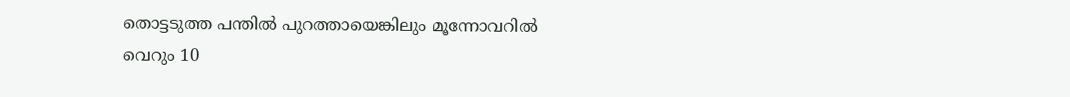തൊട്ടടുത്ത പന്തിൽ പുറത്തായെങ്കിലും മൂന്നോവറിൽ വെറും 10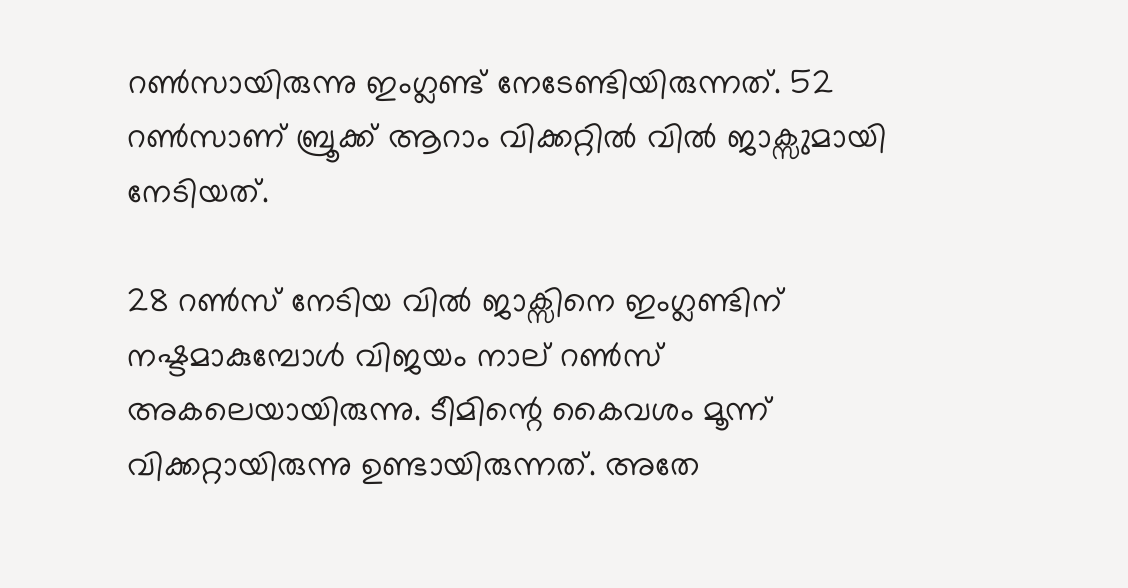റൺസായിരുന്നു ഇംഗ്ലണ്ട് നേടേണ്ടിയിരുന്നത്. 52 റൺസാണ് ബ്രൂക്ക് ആറാം വിക്കറ്റിൽ വിൽ ജാക്സുമായി നേടിയത്.

28 റൺസ് നേടിയ വിൽ ജാക്സിനെ ഇംഗ്ലണ്ടിന് നഷ്ടമാകുമ്പോള്‍ വിജയം നാല് റൺസ് അകലെയായിരുന്നു. ടീമിന്റെ കൈവശം മൂന്ന് വിക്കറ്റായിരുന്നു ഉണ്ടായിരുന്നത്. അതേ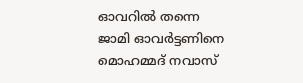ഓവറിൽ തന്നെ ജാമി ഓവര്‍ട്ടണിനെ മൊഹമ്മദ് നവാസ്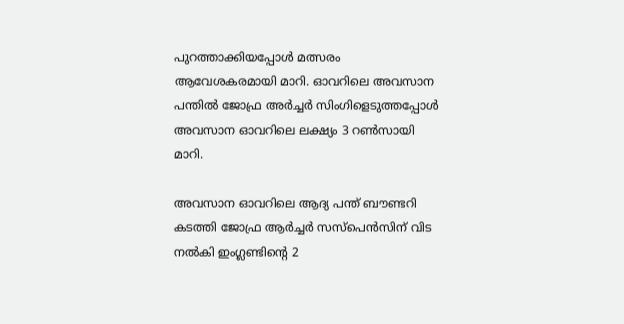പുറത്താക്കിയപ്പോള്‍ മത്സരം ആവേശകരമായി മാറി. ഓവറിലെ അവസാന പന്തിൽ ജോഫ്ര അര്‍ച്ചര്‍ സിംഗിളെടുത്തപ്പോള്‍ അവസാന ഓവറിലെ ലക്ഷ്യം 3 റൺസായി മാറി.

അവസാന ഓവറിലെ ആദ്യ പന്ത് ബൗണ്ടറി കടത്തി ജോഫ്ര ആര്‍ച്ചര്‍ സസ്പെന്‍സിന് വിട നൽകി ഇംഗ്ലണ്ടിന്റെ 2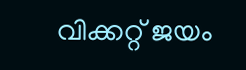വിക്കറ്റ് ജയം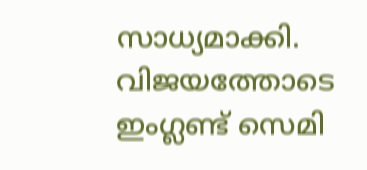സാധ്യമാക്കി. വിജയത്തോടെ ഇംഗ്ലണ്ട് സെമി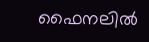ഫൈനലില്‍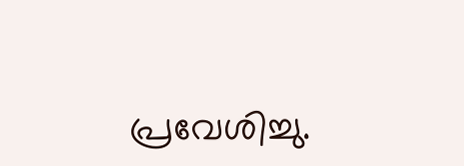പ്രവേശിച്ചു.